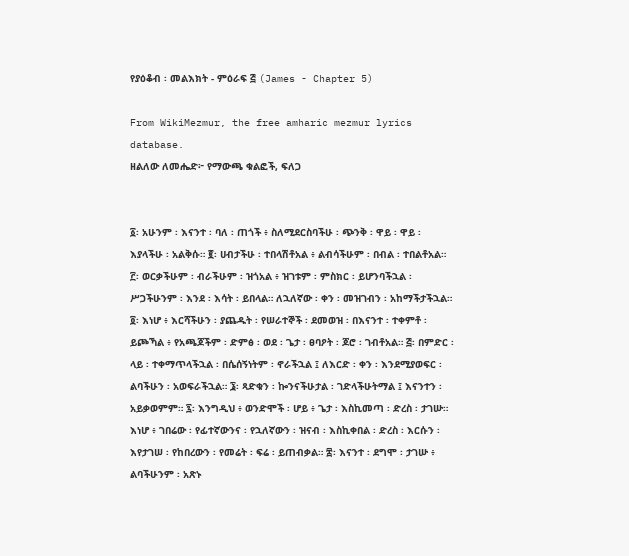የያዕቆብ ፡ መልእክት - ምዕራፍ ፭ (James - Chapter 5)

From WikiMezmur, the free amharic mezmur lyrics database.
ዘልለው ለመሔድ፦ የማውጫ ቁልፎች, ፍለጋ


፩፡ አሁንም ፡ እናንተ ፡ ባለ ፡ ጠጎች ፥ ስለሚደርስባችሁ ፡ ጭንቅ ፡ ዋይ ፡ ዋይ ፡ እያላችሁ ፡ አልቅሱ። ፪፡ ሀብታችሁ ፡ ተበላሽቶአል ፥ ልብሳችሁም ፡ በብል ፡ ተበልቶአል። ፫፡ ወርቃችሁም ፡ ብራችሁም ፡ ዝጎአል ፥ ዝገቱም ፡ ምስክር ፡ ይሆንባችኋል ፡ ሥጋችሁንም ፡ እንደ ፡ እሳት ፡ ይበላል። ለኋለኛው ፡ ቀን ፡ መዝገብን ፡ አከማችታችኋል። ፬፡ እነሆ ፥ እርሻችሁን ፡ ያጨዱት ፡ የሠራተኞች ፡ ደመወዝ ፡ በእናንተ ፡ ተቀምቶ ፡ ይጮኻል ፥ የአጫጆችም ፡ ድምፅ ፡ ወደ ፡ ጌታ ፡ ፀባዖት ፡ ጆሮ ፡ ገብቶአል። ፭፡ በምድር ፡ ላይ ፡ ተቀማጥላችኋል ፡ በሴሰኝነትም ፡ ኖራችኋል ፤ ለእርድ ፡ ቀን ፡ እንደሚያወፍር ፡ ልባችሁን ፡ አወፍራችኋል። ፮፡ ጻድቁን ፡ ኰንናችሁታል ፡ ገድላችሁትማል ፤ እናንተን ፡ አይቃወምም። ፯፡ እንግዲህ ፥ ወንድሞች ፡ ሆይ ፥ ጌታ ፡ እስኪመጣ ፡ ድረስ ፡ ታገሡ። እነሆ ፥ ገበሬው ፡ የፊተኛውንና ፡ የኋለኛውን ፡ ዝናብ ፡ እስኪቀበል ፡ ድረስ ፡ እርሱን ፡ እየታገሠ ፡ የከበረውን ፡ የመሬት ፡ ፍሬ ፡ ይጠብቃል። ፰፡ እናንተ ፡ ደግሞ ፡ ታገሡ ፥ ልባችሁንም ፡ አጽኑ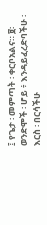፤ የጌታ ፡ መምጣት ፡ ቀርቦአልና። ፱፡ ወንድሞች ፡ ሆይ ፥ እንዳይፈረድባችሁ ፡ እርስ ፡ በርሳችሁ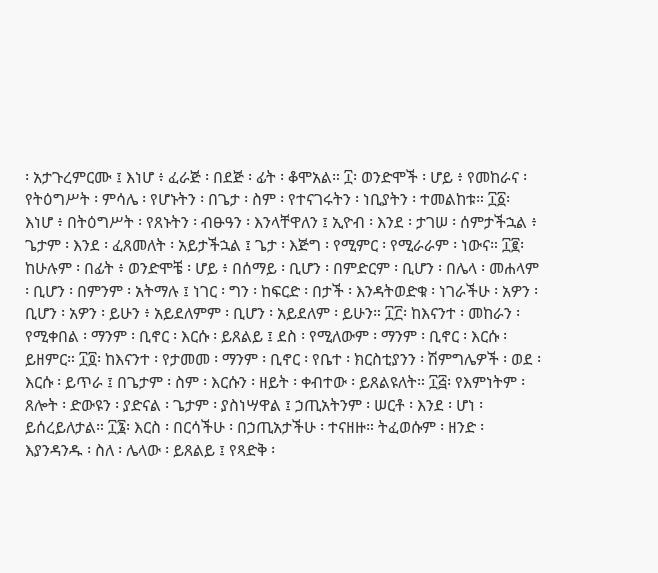፡ አታጉረምርሙ ፤ እነሆ ፥ ፈራጅ ፡ በደጅ ፡ ፊት ፡ ቆሞአል። ፲፡ ወንድሞች ፡ ሆይ ፥ የመከራና ፡ የትዕግሥት ፡ ምሳሌ ፡ የሆኑትን ፡ በጌታ ፡ ስም ፡ የተናገሩትን ፡ ነቢያትን ፡ ተመልከቱ። ፲፩፡ እነሆ ፥ በትዕግሥት ፡ የጸኑትን ፡ ብፁዓን ፡ እንላቸዋለን ፤ ኢዮብ ፡ እንደ ፡ ታገሠ ፡ ሰምታችኋል ፥ ጌታም ፡ እንደ ፡ ፈጸመለት ፡ አይታችኋል ፤ ጌታ ፡ እጅግ ፡ የሚምር ፡ የሚራራም ፡ ነውና። ፲፪፡ ከሁሉም ፡ በፊት ፥ ወንድሞቼ ፡ ሆይ ፥ በሰማይ ፡ ቢሆን ፡ በምድርም ፡ ቢሆን ፡ በሌላ ፡ መሐላም ፡ ቢሆን ፡ በምንም ፡ አትማሉ ፤ ነገር ፡ ግን ፡ ከፍርድ ፡ በታች ፡ እንዳትወድቁ ፡ ነገራችሁ ፡ አዎን ፡ ቢሆን ፡ አዎን ፡ ይሁን ፥ አይደለምም ፡ ቢሆን ፡ አይደለም ፡ ይሁን። ፲፫፡ ከእናንተ ፡ መከራን ፡ የሚቀበል ፡ ማንም ፡ ቢኖር ፡ እርሱ ፡ ይጸልይ ፤ ደስ ፡ የሚለውም ፡ ማንም ፡ ቢኖር ፡ እርሱ ፡ ይዘምር። ፲፬፡ ከእናንተ ፡ የታመመ ፡ ማንም ፡ ቢኖር ፡ የቤተ ፡ ክርስቲያንን ፡ ሽምግሌዎች ፡ ወደ ፡ እርሱ ፡ ይጥራ ፤ በጌታም ፡ ስም ፡ እርሱን ፡ ዘይት ፡ ቀብተው ፡ ይጸልዩለት። ፲፭፡ የእምነትም ፡ ጸሎት ፡ ድውዩን ፡ ያድናል ፡ ጌታም ፡ ያስነሣዋል ፤ ኃጢአትንም ፡ ሠርቶ ፡ እንደ ፡ ሆነ ፡ ይሰረይለታል። ፲፮፡ እርስ ፡ በርሳችሁ ፡ በኃጢአታችሁ ፡ ተናዘዙ። ትፈወሱም ፡ ዘንድ ፡ እያንዳንዱ ፡ ስለ ፡ ሌላው ፡ ይጸልይ ፤ የጻድቅ ፡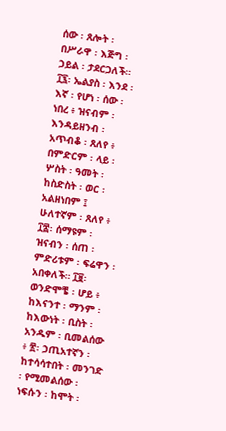ሰው ፡ ጸሎት ፡ በሥራዋ ፡ እጅግ ፡ ኃይል ፡ ታደርጋለች። ፲፯፡ ኤልያስ ፡ እንደ ፡ እኛ ፡ የሆነ ፡ ሰው ፡ ነበረ ፥ ዝናብም ፡ እንዳይዘንብ ፡ አጥብቆ ፡ ጸለየ ፥ በምድርም ፡ ላይ ፡ ሦስት ፡ ዓመት ፡ ከስድስት ፡ ወር ፡ አልዘነበም ፤ ሁለተኛም ፡ ጸለየ ፥ ፲፰፡ ሰማዩም ፡ ዝናብን ፡ ሰጠ ፡ ምድሪቱም ፡ ፍሬዋን ፡ አበቀለች። ፲፱፡ ወንድሞቼ ፡ ሆይ ፥ ከእናንተ ፡ ማንም ፡ ከእውነት ፡ ቢስት ፡ አንዱም ፡ ቢመልሰው ፥ ፳፡ ኃጢአተኛን ፡ ከተሳሳተበት ፡ መንገድ ፡ የሚመልሰው ፡ ነፍሱን ፡ ከሞት ፡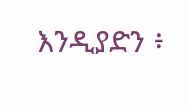እንዲያድን ፥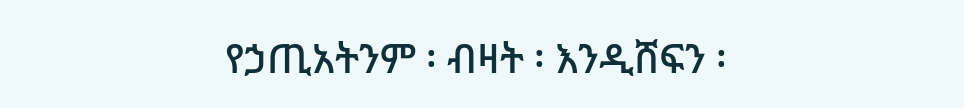የኃጢአትንም ፡ ብዛት ፡ እንዲሸፍን ፡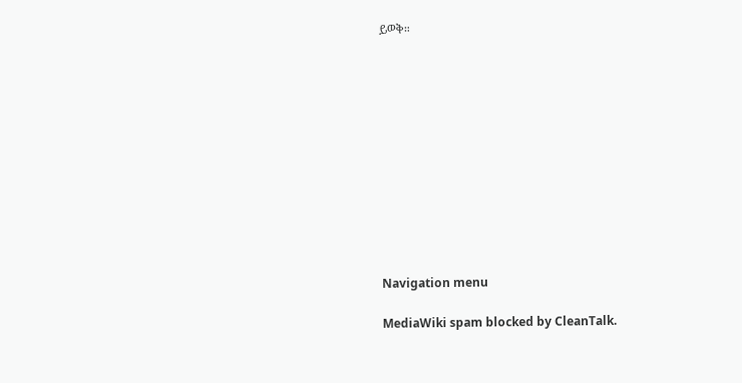ይወቅ።












Navigation menu

MediaWiki spam blocked by CleanTalk.